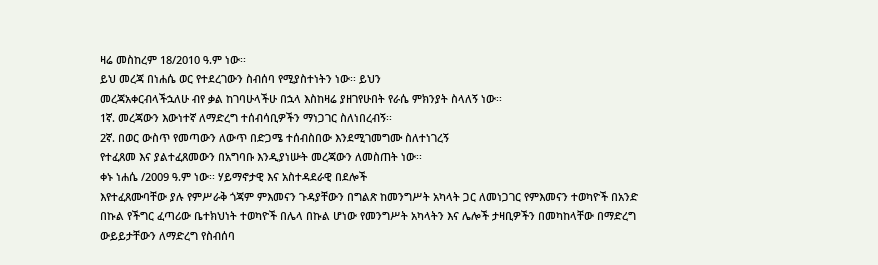ዛሬ መስከረም 18/2010 ዓ.ም ነው፡፡
ይህ መረጃ በነሐሴ ወር የተደረገውን ስብሰባ የሚያስተነትን ነው፡፡ ይህን
መረጃአቀርብላችኋለሁ ብየ ቃል ከገባሁላችሁ በኋላ እስከዛሬ ያዘገየሁበት የራሴ ምክንያት ስላለኝ ነው፡፡
1ኛ. መረጃውን እውነተኛ ለማድረግ ተሰብሳቢዎችን ማነጋገር ስለነበረብኝ፡፡
2ኛ. በወር ውስጥ የመጣውን ለውጥ በድጋሜ ተሰብስበው እንደሚገመግሙ ስለተነገረኝ
የተፈጸመ እና ያልተፈጸመውን በአግባቡ እንዲያነሡት መረጃውን ለመስጠት ነው፡፡
ቀኑ ነሐሴ /2009 ዓ.ም ነው፡፡ ሃይማኖታዊ እና አስተዳደራዊ በደሎች
እየተፈጸሙባቸው ያሉ የምሥራቅ ጎጃም ምእመናን ጉዳያቸውን በግልጽ ከመንግሥት አካላት ጋር ለመነጋገር የምእመናን ተወካዮች በአንድ
በኩል የችግር ፈጣሪው ቤተክህነት ተወካዮች በሌላ በኩል ሆነው የመንግሥት አካላትን እና ሌሎች ታዛቢዎችን በመካከላቸው በማድረግ
ውይይታቸውን ለማድረግ የስብሰባ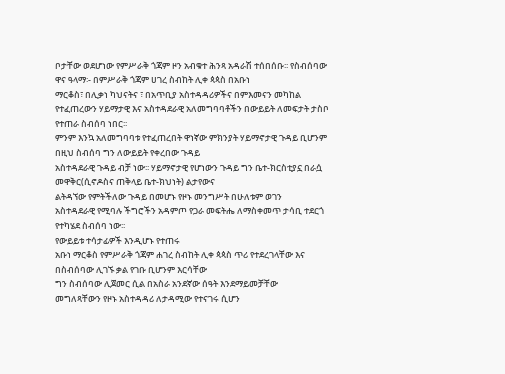ቦታቸው ወደሆነው የምሥራቅ ጎጃም ዞን አብቁተ ሕንጻ አዳራሽ ተሰበሰቡ፡፡ የስብሰባው ዋና ዓላማ፡- በምሥራቅ ጎጃም ሀገረ ስብከት ሊቀ ጳጳስ በአቡነ
ማርቆስ፣ በሊቃነ ካህናትና ፣ በአጥቢያ አስተዳዳሪዎችና በምእመናን መካከል የተፈጠረውን ሃይማታዊ እና አስተዳደራዊ አለመግባባቶችን በውይይት ለመፍታት ታስቦ የተጠራ ስብሰባ ነበር፡፡
ምንም እንኳ አለመግባባቱ የተፈጠረበት ዋነኛው ምክንያት ሃይማኖታዊ ጉዳይ ቢሆንም በዚህ ስብሰባ ግን ለውይይት የቀረበው ጉዳይ
አስተዳደራዊ ጉዳይ ብቻ ነው፡፡ ሃይማኖታዊ የሆነውን ጉዳይ ግን ቤተ-ክርስቲያኗ በራሷ መዋቅር(ሲኖዶስና ጠቅላይ ቤተ-ክህነት) ልታየውና
ልትዳኘው የምትችለው ጉዳይ በመሆኑ የዞኑ መንግሥት በሁለቱም ወገን
አስተዳደራዊ የሚባሉ ችግሮችን አዳምጦ የጋራ መፍትሔ ለማስቀመጥ ታሳቢ ተደርጎ የተካሄደ ስብሰባ ነው፡፡
የውይይቱ ተሳታፊዎች እንዲሆኑ የተጠሩ
አቡነ ማርቆስ የምሥራቅ ጎጃም ሐገረ ስብከት ሊቀ ጳጳስ ጥሪ የተደረገላቸው እና በስብሰባው ሊገኙ ቃል የገቡ ቢሆንም እርሳቸው
ግን ስብሰባው ሊጀመር ሲል በአስራ አንደኛው ሰዓት እንደማይመቻቸው
መግለጻቸውን የዞኑ አስተዳዳሪ ለታዳሚው የተናገሩ ሲሆን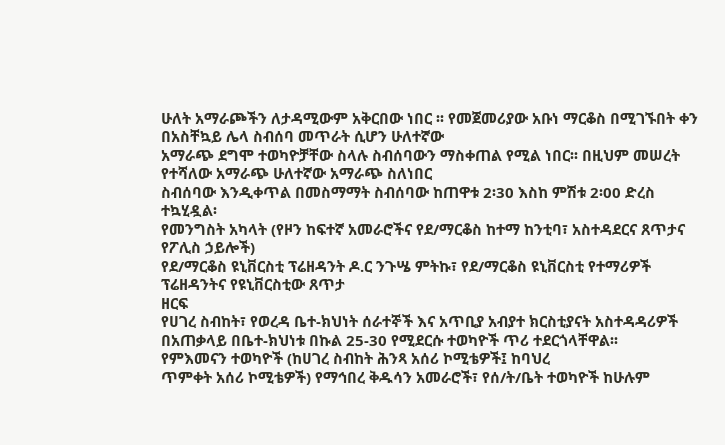ሁለት አማራጮችን ለታዳሚውም አቅርበው ነበር ፡፡ የመጀመሪያው አቡነ ማርቆስ በሚገኙበት ቀን በአስቸኳይ ሌላ ስብሰባ መጥራት ሲሆን ሁለተኛው
አማራጭ ደግሞ ተወካዮቻቸው ስላሉ ስብሰባውን ማስቀጠል የሚል ነበር፡፡ በዚህም መሠረት የተሻለው አማራጭ ሁለተኛው አማራጭ ስለነበር
ስብሰባው እንዲቀጥል በመስማማት ስብሰባው ከጠዋቱ 2፡30 እስከ ምሽቱ 2፡00 ድረስ ተኳሂዷል፡
የመንግስት አካላት (የዞን ከፍተኛ አመራሮችና የደ/ማርቆስ ከተማ ከንቲባ፣ አስተዳደርና ጸጥታና የፖሊስ ኃይሎች)
የደ/ማርቆስ ዩኒቨርስቲ ፕሬዘዳንት ዶ.ር ንጉሤ ምትኩ፣ የደ/ማርቆስ ዩኒቨርስቲ የተማሪዎች ፕሬዘዳንትና የዩኒቨርስቲው ጸጥታ
ዘርፍ
የሀገረ ስብከት፣ የወረዳ ቤተ-ክህነት ሰራተኞች እና አጥቢያ አብያተ ክርስቲያናት አስተዳዳሪዎች በአጠቃላይ በቤተ-ክህነቱ በኩል 25-30 የሚደርሱ ተወካዮች ጥሪ ተደርጎላቸዋል፡፡
የምእመናን ተወካዮች (ከሀገረ ስብከት ሕንጻ አሰሪ ኮሚቴዎች፤ ከባህረ
ጥምቀት አሰሪ ኮሚቴዎች) የማኅበረ ቅዱሳን አመራሮች፣ የሰ/ት/ቤት ተወካዮች ከሁሉም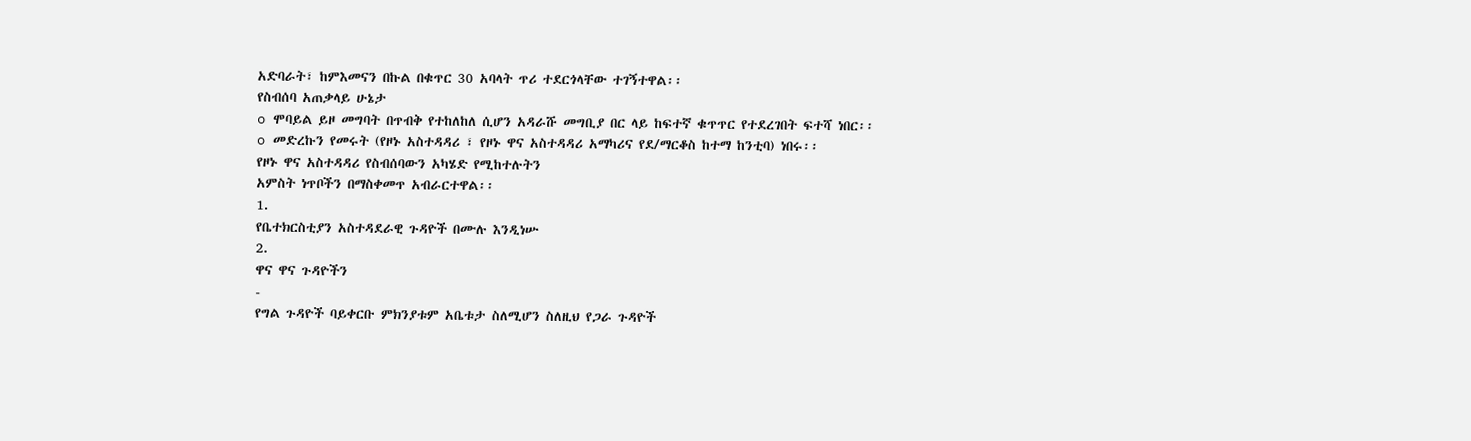አድባራት፣ ከምእመናን በኩል በቁጥር 30 አባላት ጥሪ ተደርጎላቸው ተገኝተዋል፡፡
የስብሰባ አጠቃላይ ሁኔታ
o ሞባይል ይዞ መግባት በጥብቅ የተከለከለ ሲሆን አዳራሹ መግቢያ በር ላይ ከፍተኛ ቁጥጥር የተደረገበት ፍተሻ ነበር፡፡
o መድረኩን የመሩት (የዞኑ አስተዳዳሪ ፣ የዞኑ ዋና አስተዳዳሪ አማካሪና የደ/ማርቆስ ከተማ ከንቲባ) ነበሩ፡፡
የዞኑ ዋና አስተዳዳሪ የስብሰባውን አካሄድ የሚከተሉትን
አምስት ነጥቦችን በማስቀመጥ አብራርተዋል፡፡
1.
የቤተክርስቲያን አስተዳደራዊ ጉዳዮች በሙሉ እንዲነሡ
2.
ዋና ዋና ጉዳዮችን
-
የግል ጉዳዮች ባይቀርቡ ምክንያቱም አቤቱታ ስለሚሆን ስለዚህ የጋራ ጉዳዮች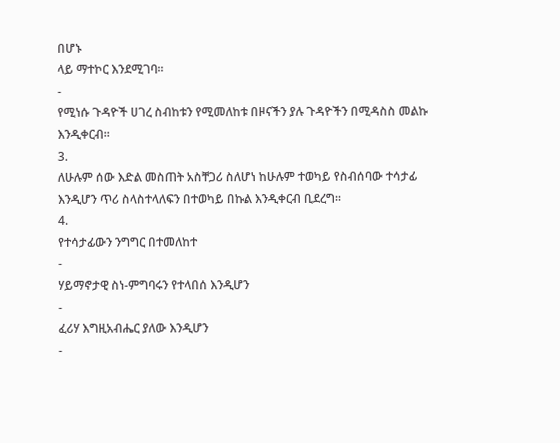በሆኑ
ላይ ማተኮር እንደሚገባ፡፡
-
የሚነሱ ጉዳዮች ሀገረ ስብከቱን የሚመለከቱ በዞናችን ያሉ ጉዳዮችን በሚዳስስ መልኩ
እንዲቀርብ፡፡
3.
ለሁሉም ሰው እድል መስጠት አስቸጋሪ ስለሆነ ከሁሉም ተወካይ የስብሰባው ተሳታፊ
እንዲሆን ጥሪ ስላስተላለፍን በተወካይ በኩል እንዲቀርብ ቢደረግ፡፡
4.
የተሳታፊውን ንግግር በተመለከተ
-
ሃይማኖታዊ ስነ-ምግባሩን የተላበሰ እንዲሆን
-
ፈሪሃ እግዚአብሔር ያለው እንዲሆን
-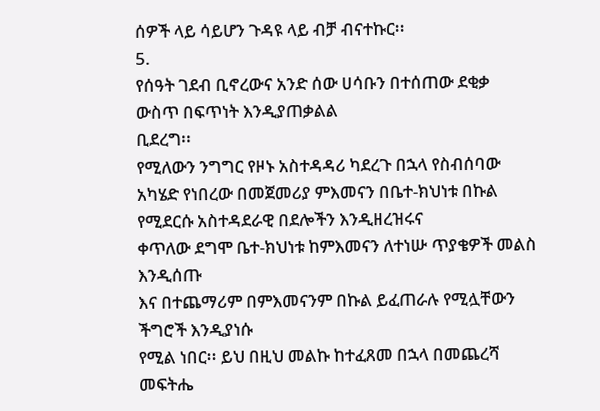ሰዎች ላይ ሳይሆን ጉዳዩ ላይ ብቻ ብናተኩር፡፡
5.
የሰዓት ገደብ ቢኖረውና አንድ ሰው ሀሳቡን በተሰጠው ደቂቃ ውስጥ በፍጥነት እንዲያጠቃልል
ቢደረግ፡፡
የሚለውን ንግግር የዞኑ አስተዳዳሪ ካደረጉ በኋላ የስብሰባው አካሄድ የነበረው በመጀመሪያ ምእመናን በቤተ-ክህነቱ በኩል የሚደርሱ አስተዳደራዊ በደሎችን እንዲዘረዝሩና
ቀጥለው ደግሞ ቤተ-ክህነቱ ከምእመናን ለተነሡ ጥያቄዎች መልስ እንዲሰጡ
እና በተጨማሪም በምእመናንም በኩል ይፈጠራሉ የሚሏቸውን ችግሮች እንዲያነሱ
የሚል ነበር፡፡ ይህ በዚህ መልኩ ከተፈጸመ በኋላ በመጨረሻ መፍትሔ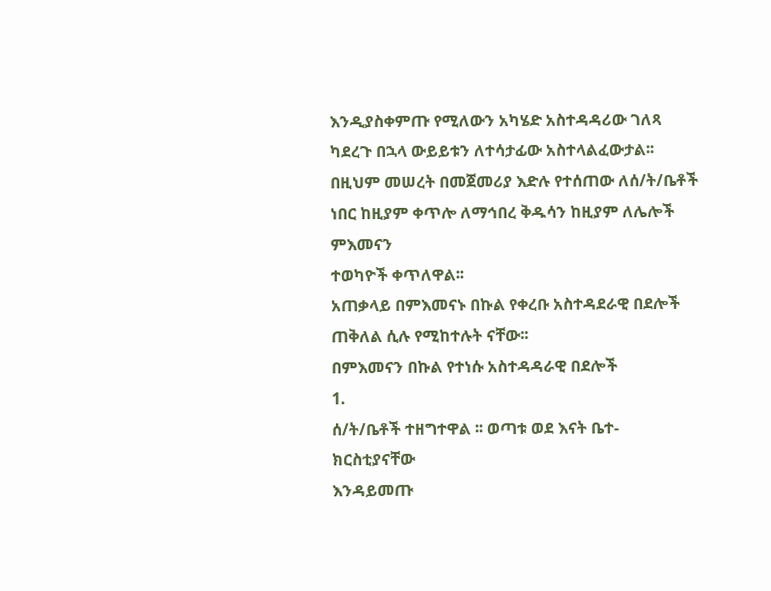እንዲያስቀምጡ የሚለውን አካሄድ አስተዳዳሪው ገለጻ ካደረጉ በኋላ ውይይቱን ለተሳታፊው አስተላልፈውታል፡፡
በዚህም መሠረት በመጀመሪያ እድሉ የተሰጠው ለሰ/ት/ቤቶች ነበር ከዚያም ቀጥሎ ለማኅበረ ቅዱሳን ከዚያም ለሌሎች ምእመናን
ተወካዮች ቀጥለዋል፡፡
አጠቃላይ በምእመናኑ በኩል የቀረቡ አስተዳደራዊ በደሎች ጠቅለል ሲሉ የሚከተሉት ናቸው፡፡
በምእመናን በኩል የተነሱ አስተዳዳራዊ በደሎች
1.
ሰ/ት/ቤቶች ተዘግተዋል ፡፡ ወጣቱ ወደ እናት ቤተ-ክርስቲያናቸው
እንዳይመጡ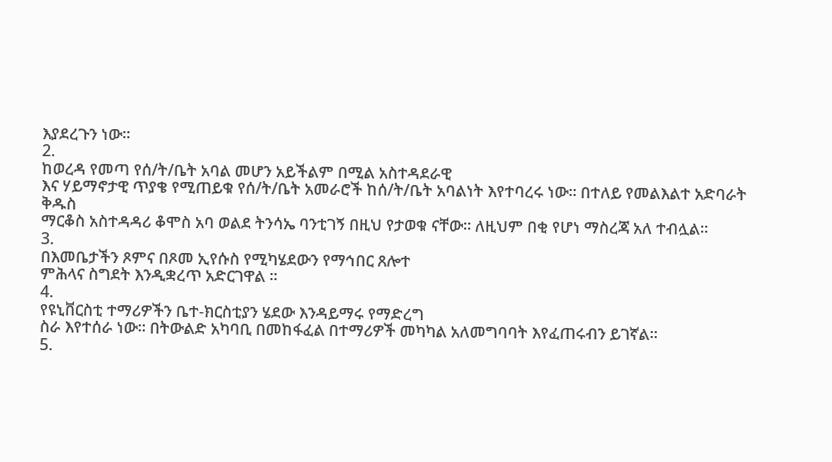እያደረጉን ነው፡፡
2.
ከወረዳ የመጣ የሰ/ት/ቤት አባል መሆን አይችልም በሚል አስተዳደራዊ
እና ሃይማኖታዊ ጥያቄ የሚጠይቁ የሰ/ት/ቤት አመራሮች ከሰ/ት/ቤት አባልነት እየተባረሩ ነው፡፡ በተለይ የመልእልተ አድባራት ቅዱስ
ማርቆስ አስተዳዳሪ ቆሞስ አባ ወልደ ትንሳኤ ባንቲገኝ በዚህ የታወቁ ናቸው፡፡ ለዚህም በቂ የሆነ ማስረጃ አለ ተብሏል፡፡
3.
በእመቤታችን ጾምና በጾመ ኢየሱስ የሚካሄደውን የማኅበር ጸሎተ
ምሕላና ስግደት እንዲቋረጥ አድርገዋል ፡፡
4.
የዩኒቨርስቲ ተማሪዎችን ቤተ-ክርስቲያን ሄደው እንዳይማሩ የማድረግ
ስራ እየተሰራ ነው፡፡ በትውልድ አካባቢ በመከፋፈል በተማሪዎች መካካል አለመግባባት እየፈጠሩብን ይገኛል፡፡
5.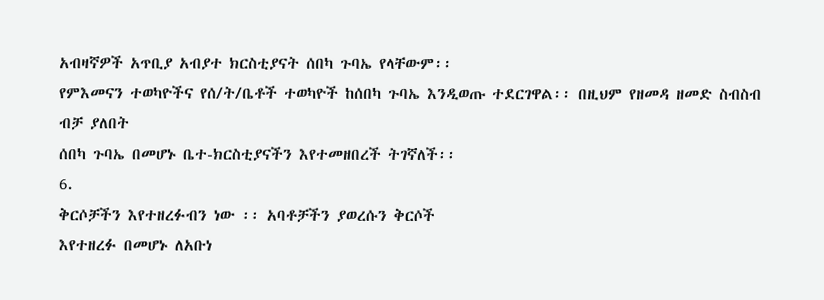አብዛኛዎች አጥቢያ አብያተ ክርስቲያናት ሰበካ ጉባኤ የላቸውም፡፡
የምእመናን ተወካዮችና የሰ/ት/ቤቶች ተወካዮች ከሰበካ ጉባኤ እንዲወጡ ተደርገዋል፡፡ በዚህም የዘመዳ ዘመድ ስብስብ ብቻ ያለበት
ሰበካ ጉባኤ በመሆኑ ቤተ-ክርስቲያናችን እየተመዘበረች ትገኛለች፡፡
6.
ቅርሶቻችን እየተዘረፉብን ነው ፡፡ አባቶቻችን ያወረሱን ቅርሶች
እየተዘረፉ በመሆኑ ለአቡነ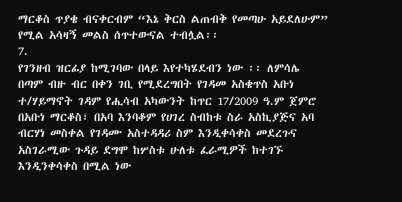ማርቆስ ጥያቄ ብናቀርብም “እኔ ቅርስ ልጠብቅ የመጣሁ አይደለሁም” የሚል አሳዛኝ መልስ ሰጥተውናል ተብሏል፡፡
7.
የገንዘብ ዝርፊያ ከሚገባው በላይ እየተካሄደብን ነው ፡፡ ለምሳሌ
በጣም ብዙ ብር በቀን ገቢ የሚደረግበት የገዳመ አስቄጥስ አቡነ ተ/ሃይማኖት ገዳም የሒሳብ አካውንት ከጥር 17/2009 ዓ.ም ጀምሮ
በአቡነ ማርቆስ፣ በአባ እንባቆም የሀገረ ስብከቱ ስራ አስኪያጅና አባ ብርሃነ መስቀል የገዳሙ አስተዳዳሪ ስም እንዲቀሳቀስ መደረጉና
አስገራሚው ጉዳይ ደግሞ ከሦስቱ ሁለቱ ፈራሚዎች ከተገኙ እንዲንቀሳቀስ በሚል ነው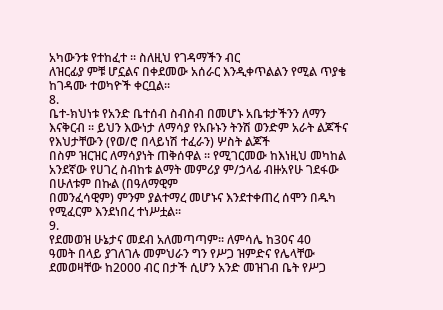አካውንቱ የተከፈተ ፡፡ ስለዚህ የገዳማችን ብር
ለዝርፊያ ምቹ ሆኗልና በቀደመው አሰራር እንዲቀጥልልን የሚል ጥያቄ ከገዳሙ ተወካዮች ቀርቧል፡፡
8.
ቤተ-ክህነቱ የአንድ ቤተሰብ ስብስብ በመሆኑ አቤቱታችንን ለማን
እናቅርብ ፡፡ ይህን እውነታ ለማሳያ የአቡኑን ትንሽ ወንድም አራት ልጆችና የእህታቸውን (የወ/ሮ በላይነሽ ተፈራን) ሦስት ልጆች
በስም ዝርዝር ለማሳያነት ጠቅሰዋል ፡፡ የሚገርመው ከእነዚህ መካከል አንደኛው የሀገረ ስብከቱ ልማት መምሪያ ም/ኃላፊ ብዙአየሁ ገደፋው በሁለቱም በኩል (በዓለማዊም
በመንፈሳዊም) ምንም ያልተማረ መሆኑና እንደተቀጠረ ሰሞን በዱካ የሚፈርም እንደነበረ ተነሥቷል፡፡
9.
የደመወዝ ሁኔታና መደብ አለመጣጣም፡፡ ለምሳሌ ከ30ና 40
ዓመት በላይ ያገለገሉ መምህራን ግን የሥጋ ዝምድና የሌላቸው ደመወዛቸው ከ2000 ብር በታች ሲሆን አንድ መዝገብ ቤት የሥጋ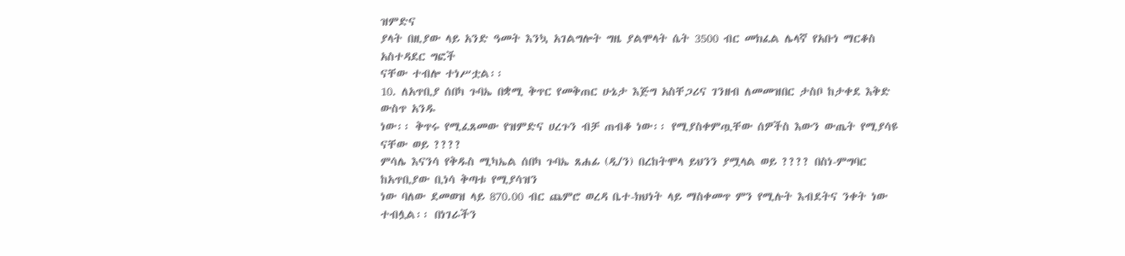ዝምድና
ያላት በዚያው ላይ አንድ ዓመት እንኳ አገልግሎት ግዜ ያልሞላት ሴት 3500 ብር መክፈል ሌላኛ የአቡነ ማርቆስ አስተዳደር ግፎች
ናቸው ተብሎ ተነሥቷል፡፡
10. ለአጥቢያ ሰበካ ጉባኤ በቋሚ ቅጥር የመቅጠር ሁኔታ እጅግ አስቸጋሪና ገንዘብ ለመመዝበር ታስቦ ከታቀደ እቅድ ውስጥ አንዱ
ነው፡፡ ቅጥሩ የሚፈጸመው የዝምድና ሀረጉን ብቻ ጠብቆ ነው፡፡ የሚያስቀምጧቸው ሰዎችስ እውን ውጤት የሚያሳዩ ናቸው ወይ ????
ምሳሌ እናንሳ የቅዱስ ሚካኤል ሰበካ ጉባኤ ጸሐፊ (ዲ/ን) በረከትሞላ ይህንን ያሟላል ወይ ???? በስነ-ምግባር ከአጥቢያው ቢነሳ ቅጣቱ የሚያሳዝን
ነው ባለው ደመወዝ ላይ 870.00 ብር ጨምሮ ወረዳ ቤተ-ክህነት ላይ ማስቀመጥ ምን የሚሉት እብደትና ንቀት ነው ተብሏል፡፡ በነገራችን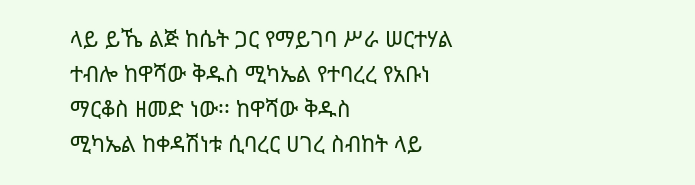ላይ ይኼ ልጅ ከሴት ጋር የማይገባ ሥራ ሠርተሃል ተብሎ ከዋሻው ቅዱስ ሚካኤል የተባረረ የአቡነ ማርቆስ ዘመድ ነው፡፡ ከዋሻው ቅዱስ
ሚካኤል ከቀዳሽነቱ ሲባረር ሀገረ ስብከት ላይ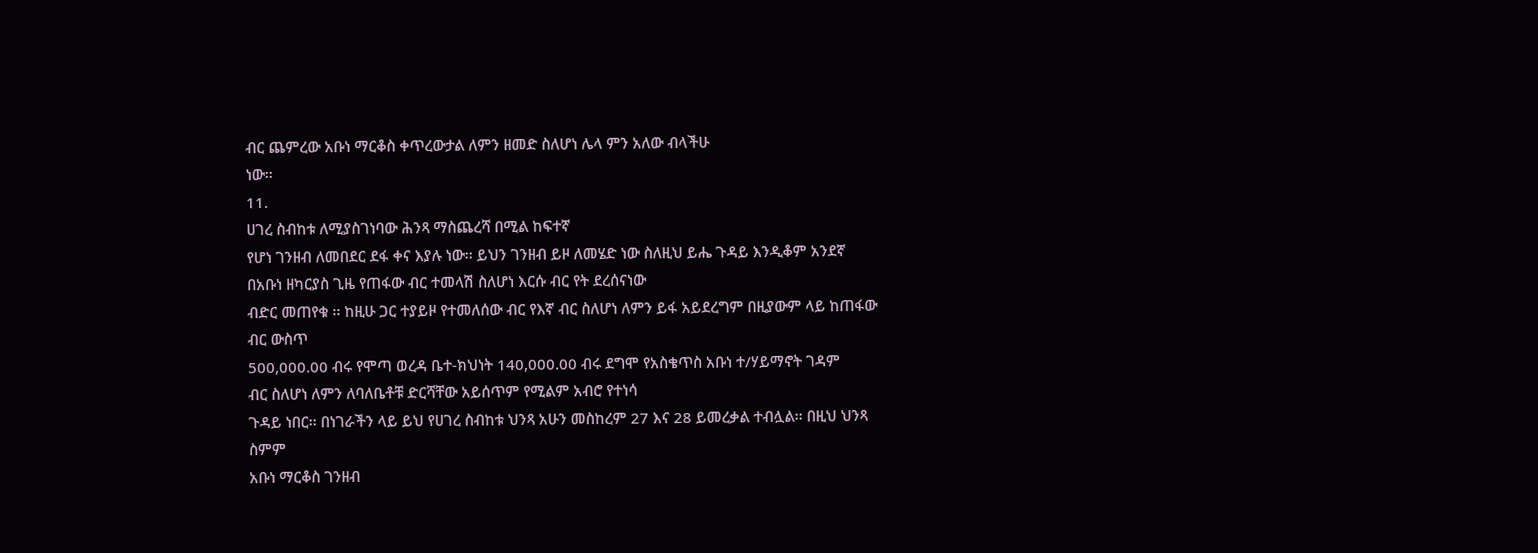ብር ጨምረው አቡነ ማርቆስ ቀጥረውታል ለምን ዘመድ ስለሆነ ሌላ ምን አለው ብላችሁ
ነው፡፡
11.
ሀገረ ስብከቱ ለሚያስገነባው ሕንጻ ማስጨረሻ በሚል ከፍተኛ
የሆነ ገንዘብ ለመበደር ደፋ ቀና እያሉ ነው፡፡ ይህን ገንዘብ ይዞ ለመሄድ ነው ስለዚህ ይሔ ጉዳይ እንዲቆም አንደኛ በአቡነ ዘካርያስ ጊዜ የጠፋው ብር ተመላሽ ስለሆነ እርሱ ብር የት ደረሰናነው
ብድር መጠየቁ ፡፡ ከዚሁ ጋር ተያይዞ የተመለሰው ብር የእኛ ብር ስለሆነ ለምን ይፋ አይደረግም በዚያውም ላይ ከጠፋው ብር ውስጥ
500,000.00 ብሩ የሞጣ ወረዳ ቤተ-ክህነት 140,000.00 ብሩ ደግሞ የአስቄጥስ አቡነ ተ/ሃይማኖት ገዳም
ብር ስለሆነ ለምን ለባለቤቶቹ ድርሻቸው አይሰጥም የሚልም አብሮ የተነሳ
ጉዳይ ነበር፡፡ በነገራችን ላይ ይህ የሀገረ ስብከቱ ህንጻ አሁን መስከረም 27 እና 28 ይመረቃል ተብሏል፡፡ በዚህ ህንጻ ስምም
አቡነ ማርቆስ ገንዘብ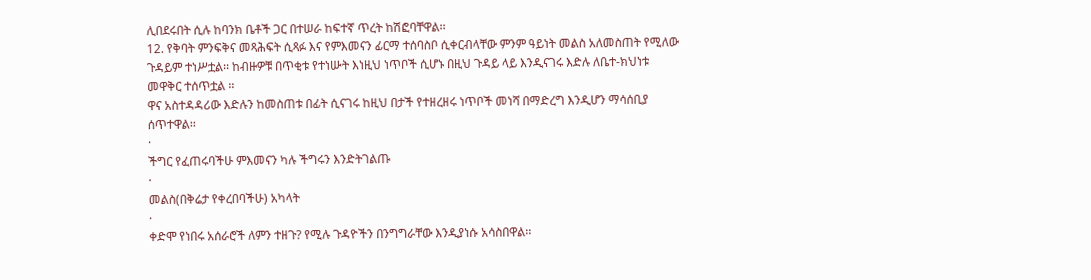ሊበደሩበት ሲሉ ከባንክ ቤቶች ጋር በተሠራ ከፍተኛ ጥረት ከሽፎባቸዋል፡፡
12. የቅባት ምንፍቅና መጻሕፍት ሲጻፉ እና የምእመናን ፊርማ ተሰባስቦ ሲቀርብላቸው ምንም ዓይነት መልስ አለመስጠት የሚለው
ጉዳይም ተነሥቷል፡፡ ከብዙዎቹ በጥቂቱ የተነሡት እነዚህ ነጥቦች ሲሆኑ በዚህ ጉዳይ ላይ እንዲናገሩ እድሉ ለቤተ-ክህነቱ
መዋቅር ተሰጥቷል ፡፡
ዋና አስተዳዳሪው እድሉን ከመስጠቱ በፊት ሲናገሩ ከዚህ በታች የተዘረዘሩ ነጥቦች መነሻ በማድረግ እንዲሆን ማሳሰቢያ
ሰጥተዋል፡፡
·
ችግር የፈጠሩባችሁ ምእመናን ካሉ ችግሩን እንድትገልጡ
·
መልስ(በቅሬታ የቀረበባችሁ) አካላት
·
ቀድሞ የነበሩ አሰራሮች ለምን ተዘጉ? የሚሉ ጉዳዮችን በንግግራቸው እንዲያነሱ አሳስበዋል፡፡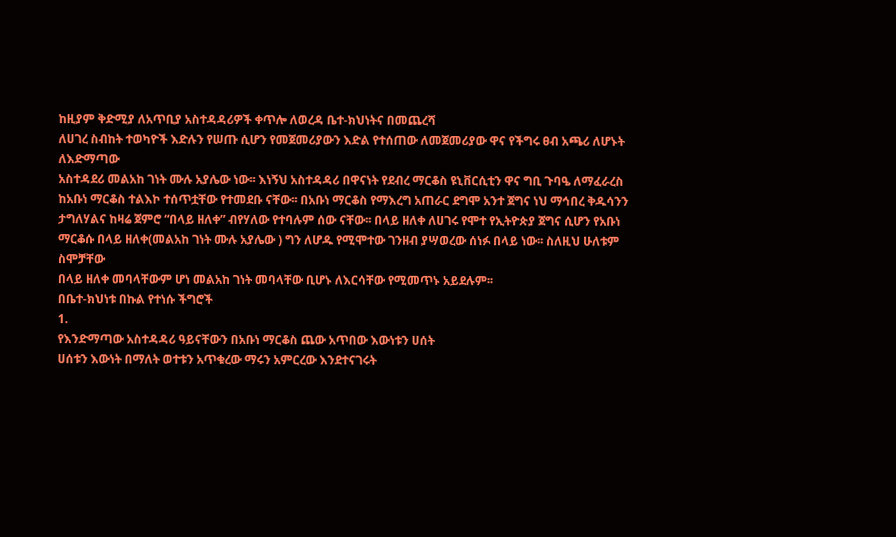ከዚያም ቅድሚያ ለአጥቢያ አስተዳዳሪዎች ቀጥሎ ለወረዳ ቤተ-ክህነትና በመጨረሻ
ለሀገረ ስብከት ተወካዮች እድሉን የሠጡ ሲሆን የመጀመሪያውን እድል የተሰጠው ለመጀመሪያው ዋና የችግሩ ፀብ አጫሪ ለሆኑት ለእድማጣው
አስተዳደሪ መልአከ ገነት ሙሉ አያሌው ነው፡፡ እነኝህ አስተዳዳሪ በዋናነት የደብረ ማርቆስ ዩኒቨርሲቲን ዋና ግቢ ጉባዔ ለማፈራረስ
ከአቡነ ማርቆስ ተልእኮ ተሰጥቷቸው የተመደቡ ናቸው፡፡ በአቡነ ማርቆስ የማእረግ አጠራር ደግሞ አንተ ጀግና ነህ ማኅበረ ቅዱሳንን
ታግለሃልና ከዛሬ ጀምሮ “በላይ ዘለቀ” ብየሃለው የተባሉም ሰው ናቸው፡፡ በላይ ዘለቀ ለሀገሩ የሞተ የኢትዮጵያ ጀግና ሲሆን የአቡነ
ማርቆሱ በላይ ዘለቀ(መልአከ ገነት ሙሉ አያሌው ) ግን ለሆዱ የሚሞተው ገንዘብ ያሣወረው ሰነፉ በላይ ነው፡፡ ስለዚህ ሁለቱም ስሞቻቸው
በላይ ዘለቀ መባላቸውም ሆነ መልአከ ገነት መባላቸው ቢሆኑ ለእርሳቸው የሚመጥኑ አይደሉም፡፡
በቤተ-ክህነቱ በኩል የተነሱ ችግሮች
1.
የእንድማጣው አስተዳዳሪ ዓይናቸውን በአቡነ ማርቆስ ጨው አጥበው እውነቱን ሀሰት
ሀሰቱን እውነት በማለት ወተቱን አጥቁረው ማሩን አምርረው እንደተናገሩት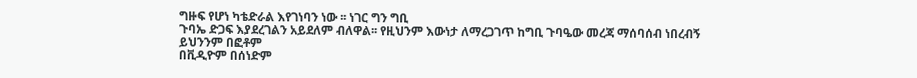ግዙፍ የሆነ ካቴድራል እየገነባን ነው ፡፡ ነገር ግን ግቢ
ጉባኤ ድጋፍ እያደረገልን አይደለም ብለዋል፡፡ የዚህንም እውነታ ለማረጋገጥ ከግቢ ጉባዔው መረጃ ማሰባሰብ ነበረብኝ ይህንንም በፎቶም
በቪዲዮም በሰነድም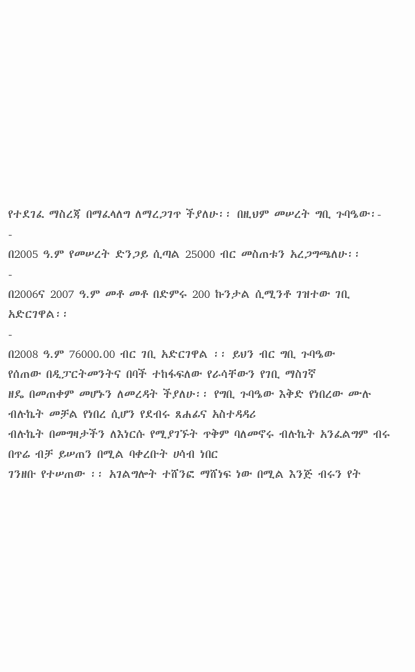የተደገፈ ማስረጃ በማፈላለግ ለማረጋገጥ ችያለሁ፡፡ በዚህም መሠረት ግቢ ጉባዔው፡-
-
በ2005 ዓ.ም የመሠረት ድንጋይ ሲጣል 25000 ብር መስጠቱን አረጋግጫለሁ፡፡
-
በ2006ና 2007 ዓ.ም መቶ መቶ በድምሩ 200 ኩንታል ሲሚንቶ ገዝተው ገቢ አድርገዋል፡፡
-
በ2008 ዓ.ም 76000.00 ብር ገቢ አድርገዋል ፡፡ ይህን ብር ግቢ ጉባዔው
የሰጠው በዲፓርትመንትና በባች ተከፋፍለው የራሳቸውን የገቢ ማስገኛ
ዘዴ በመጠቀም መሆኑን ለመረዳት ችያለሁ፡፡ የግቢ ጉባዔው እቅድ የነበረው ሙሉ ብሉኬት መቻል የነበረ ሲሆን የደብሩ ጸሐፊና አስተዳዳሪ
ብሉኬት በመግዛታችን ለእነርሱ የሚያገኙት ጥቅም ባለመኖሩ ብሉኬት አንፈልግም ብሩ በጥሬ ብቻ ይሠጠን በሚል ባቀረቡት ሀሳብ ነበር
ገንዘቡ የተሠጠው ፡፡ አገልግሎት ተሸንፎ ማሸነፍ ነው በሚል እንጅ ብሩን የት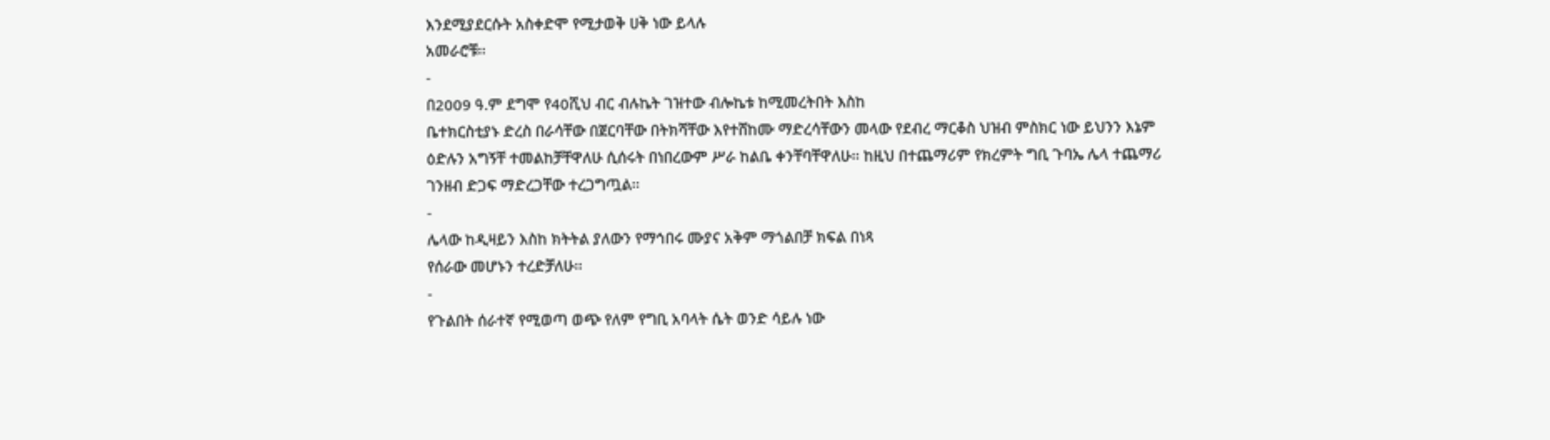እንደሚያደርሱት አስቀድሞ የሚታወቅ ሀቅ ነው ይላሉ
አመራሮቹ፡፡
-
በ2009 ዓ.ም ደግሞ የ40ሺህ ብር ብሉኬት ገዝተው ብሎኬቱ ከሚመረትበት እስከ
ቤተክርስቲያኑ ድረስ በራሳቸው በጀርባቸው በትክሻቸው እየተሸከሙ ማድረሳቸውን መላው የደብረ ማርቆስ ህዝብ ምስክር ነው ይህንን እኔም
ዕድሉን አግኝቸ ተመልከቻቸዋለሁ ሲሰሩት በነበረውም ሥራ ከልቤ ቀንቸባቸዋለሁ፡፡ ከዚህ በተጨማሪም የክረምት ግቢ ጉባኤ ሌላ ተጨማሪ
ገንዘብ ድጋፍ ማድረጋቸው ተረጋግጧል፡፡
-
ሌላው ከዲዛይን እስከ ክትትል ያለውን የማኅበሩ ሙያና አቅም ማጎልበቻ ክፍል በነጻ
የሰራው መሆኑን ተረድቻለሁ፡፡
-
የጉልበት ሰራተኛ የሚወጣ ወጭ የለም የግቢ አባላት ሴት ወንድ ሳይሉ ነው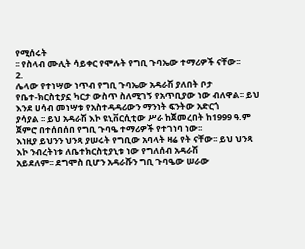የሚሰሩት
፡፡ የስላብ ሙሊት ሳይቀር የሞሉት የግቢ ጉባኤው ተማሪዎች ናቸው፡፡
2.
ሌላው የተነሣው ነጥብ የግቢ ጉባኤው አዳራሽ ያለበት ቦታ
የቤተ-ክርስቲያኗ ካርታ ውስጥ ስለሚገኝ የአጥቢያው ነው ብለዋል፡፡ ይህ እንደ ሀሳብ መነሣቱ የአስተዳዳሪውን ማንነት ፍንትው አድርጎ
ያሳያል ፡፡ ይህ አዳራሽ እኮ ዩኒቨርሲቲው ሥራ ከጀመረበት ከ1999 ዓ.ም ጀምሮ በተሰበሰበ የግቢ ጉባዔ ተማሪዎች የተገነባ ነው፡፡
እነዚያ ይህንን ህንጻ ያሠሩት የግቢው አባላት ዛሬ የት ናቸው፡፡ ይህ ህንጻ እኮ ንብረትነቱ ለቤተክርስቲያኒቱ ነው የግለሰብ አዳራሽ
አይደለም፡፡ ደግሞስ ቢሆን አዳራሹን ግቢ ጉባዔው ሠራው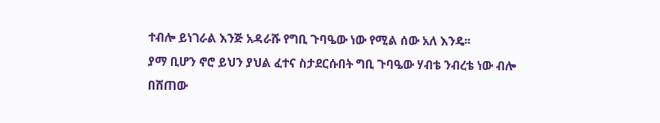ተብሎ ይነገራል እንጅ አዳራሹ የግቢ ጉባዔው ነው የሚል ሰው አለ እንዴ፡፡
ያማ ቢሆን ኖሮ ይህን ያህል ፈተና ስታደርሱበት ግቢ ጉባዔው ሃብቴ ንብረቴ ነው ብሎ በሸጠው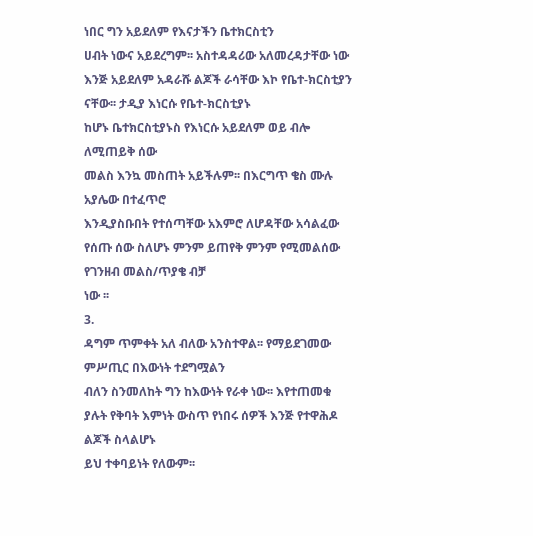ነበር ግን አይደለም የእናታችን ቤተክርስቲን
ሀብት ነውና አይደረግም፡፡ አስተዳዳሪው አለመረዳታቸው ነው እንጅ አይደለም አዳራሹ ልጆች ራሳቸው እኮ የቤተ-ክርስቲያን ናቸው፡፡ ታዲያ እነርሱ የቤተ-ክርስቲያኑ
ከሆኑ ቤተክርስቲያኑስ የእነርሱ አይደለም ወይ ብሎ ለሚጠይቅ ሰው
መልስ እንኳ መስጠት አይችሉም፡፡ በእርግጥ ቄስ ሙሉ አያሌው በተፈጥሮ
እንዲያስቡበት የተሰጣቸው አእምሮ ለሆዳቸው አሳልፈው የሰጡ ሰው ስለሆኑ ምንም ይጠየቅ ምንም የሚመልሰው የገንዘብ መልስ/ጥያቄ ብቻ
ነው ፡፡
3.
ዳግም ጥምቀት አለ ብለው አንስተዋል፡፡ የማይደገመው ምሥጢር በእውነት ተደግሟልን
ብለን ስንመለከት ግን ከእውነት የራቀ ነው፡፡ እየተጠመቁ ያሉት የቅባት እምነት ውስጥ የነበሩ ሰዎች እንጅ የተዋሕዶ ልጆች ስላልሆኑ
ይህ ተቀባይነት የለውም፡፡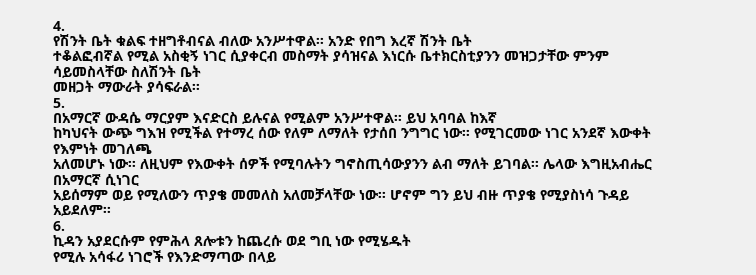4.
የሽንት ቤት ቁልፍ ተዘግቶብናል ብለው አንሥተዋል፡፡ አንድ የበግ እረኛ ሽንት ቤት
ተቆልፎብኛል የሚል አስቂኝ ነገር ሲያቀርብ መስማት ያሳዝናል እነርሱ ቤተክርስቲያንን መዝጋታቸው ምንም ሳይመስላቸው ስለሽንት ቤት
መዘጋት ማውራት ያሳፍራል፡፡
5.
በአማርኛ ውዳሴ ማርያም እናድርስ ይሉናል የሚልም አንሥተዋል፡፡ ይህ አባባል ከእኛ
ከካህናት ውጭ ግእዝ የሚችል የተማረ ሰው የለም ለማለት የታሰበ ንግግር ነው፡፡ የሚገርመው ነገር አንደኛ እውቀት የእምነት መገለጫ
አለመሆኑ ነው፡፡ ለዚህም የእውቀት ሰዎች የሚባሉትን ግኖስጢሳውያንን ልብ ማለት ይገባል፡፡ ሌላው እግዚአብሔር በአማርኛ ሲነገር
አይሰማም ወይ የሚለውን ጥያቄ መመለስ አለመቻላቸው ነው፡፡ ሆኖም ግን ይህ ብዙ ጥያቄ የሚያስነሳ ጉዳይ አይደለም፡፡
6.
ኪዳን አያደርሱም የምሕላ ጸሎቱን ከጨረሱ ወደ ግቢ ነው የሚሄዱት
የሚሉ አሳፋሪ ነገሮች የእንድማጣው በላይ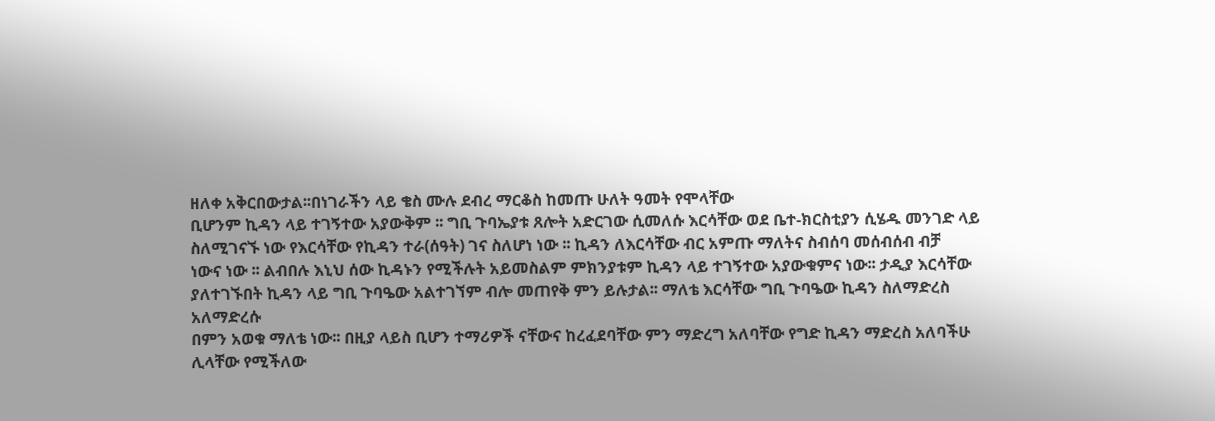ዘለቀ አቅርበውታል፡፡በነገራችን ላይ ቄስ ሙሉ ደብረ ማርቆስ ከመጡ ሁለት ዓመት የሞላቸው
ቢሆንም ኪዳን ላይ ተገኝተው አያውቅም ፡፡ ግቢ ጉባኤያቱ ጸሎት አድርገው ሲመለሱ እርሳቸው ወደ ቤተ-ክርስቲያን ሲሄዱ መንገድ ላይ
ስለሚገናኙ ነው የእርሳቸው የኪዳን ተራ(ሰዓት) ገና ስለሆነ ነው ፡፡ ኪዳን ለእርሳቸው ብር አምጡ ማለትና ስብሰባ መሰብሰብ ብቻ
ነውና ነው ፡፡ ልብበሉ እኒህ ሰው ኪዳኑን የሚችሉት አይመስልም ምክንያቱም ኪዳን ላይ ተገኝተው አያውቁምና ነው፡፡ ታዲያ እርሳቸው
ያለተገኙበት ኪዳን ላይ ግቢ ጉባዔው አልተገኘም ብሎ መጠየቅ ምን ይሉታል፡፡ ማለቴ እርሳቸው ግቢ ጉባዔው ኪዳን ስለማድረስ አለማድረሱ
በምን አወቁ ማለቴ ነው፡፡ በዚያ ላይስ ቢሆን ተማሪዎች ናቸውና ከረፈደባቸው ምን ማድረግ አለባቸው የግድ ኪዳን ማድረስ አለባችሁ
ሊላቸው የሚችለው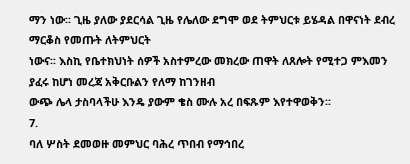ማን ነው፡፡ ጊዜ ያለው ያደርሳል ጊዜ የሌለው ደግሞ ወደ ትምህርቱ ይሄዳል በዋናነት ደብረ ማርቆስ የመጡት ለትምህርት
ነውና፡፡ እስኪ የቤተክህነት ሰዎች አስተምረው መክረው ጠዋት ለጸሎት የሚተጋ ምእመን ያፈሩ ከሆነ መረጃ አቅርቡልን የለማ ከገንዘብ
ውጭ ሌላ ታስባላችሁ እንዴ ያውም ቄስ ሙሉ አረ በፍጹም እየተዋወቅን፡፡
7.
ባለ ሦስት ደመወዙ መምህር ባሕረ ጥበብ የማኅበረ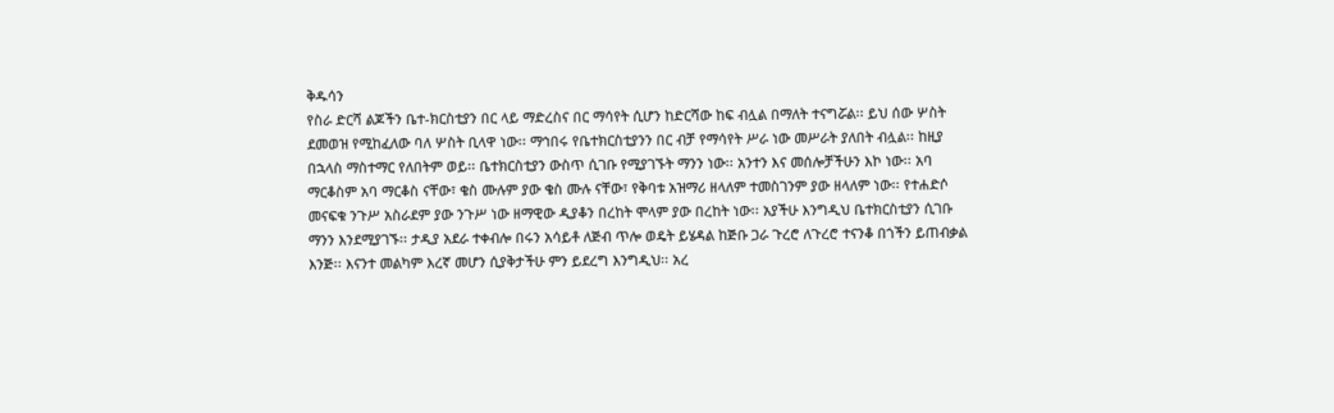ቅዱሳን
የስራ ድርሻ ልጆችን ቤተ-ክርስቲያን በር ላይ ማድረስና በር ማሳየት ሲሆን ከድርሻው ከፍ ብሏል በማለት ተናግሯል፡፡ ይህ ሰው ሦስት
ደመወዝ የሚከፈለው ባለ ሦስት ቢላዋ ነው፡፡ ማኅበሩ የቤተክርስቲያንን በር ብቻ የማሳየት ሥራ ነው መሥራት ያለበት ብሏል፡፡ ከዚያ
በኋላስ ማስተማር የለበትም ወይ፡፡ ቤተክርስቲያን ውስጥ ሲገቡ የሚያገኙት ማንን ነው፡፡ አንተን እና መሰሎቻችሁን እኮ ነው፡፡ አባ
ማርቆስም አባ ማርቆስ ናቸው፣ ቄስ ሙሉም ያው ቄስ ሙሉ ናቸው፣ የቅባቱ አዝማሪ ዘላለም ተመስገንም ያው ዘላለም ነው፡፡ የተሐድሶ
መናፍቁ ንጉሥ አስራደም ያው ንጉሥ ነው ዘማዊው ዲያቆን በረከት ሞላም ያው በረከት ነው፡፡ አያችሁ እንግዲህ ቤተክርስቲያን ሲገቡ
ማንን እንደሚያገኙ፡፡ ታዲያ አደራ ተቀብሎ በሩን አሳይቶ ለጅብ ጥሎ ወዴት ይሄዳል ከጅቡ ጋራ ጉረሮ ለጉረሮ ተናንቆ በጎችን ይጠብቃል
እንጅ፡፡ እናንተ መልካም እረኛ መሆን ሲያቅታችሁ ምን ይደረግ እንግዲህ፡፡ አረ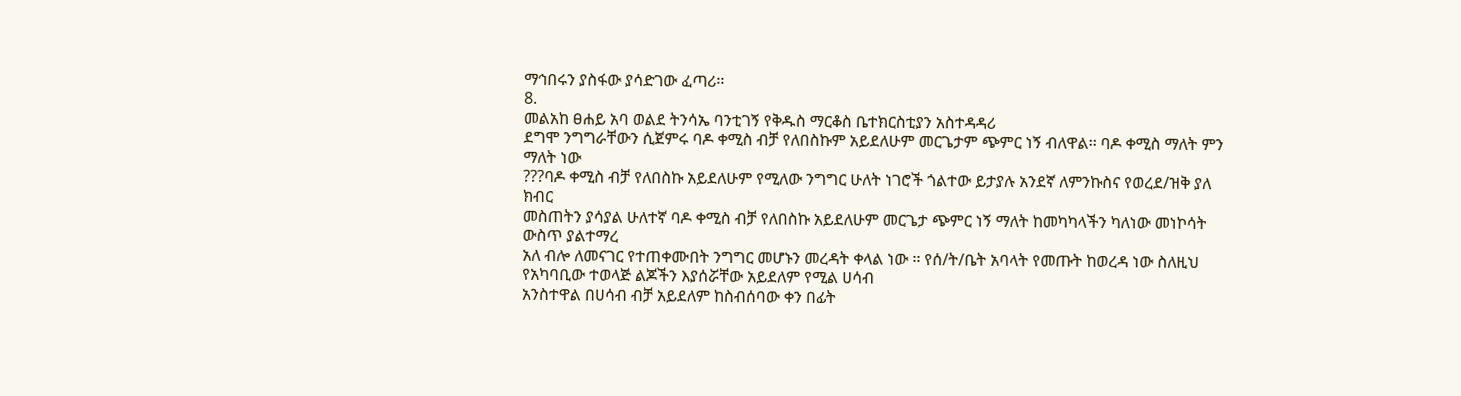ማኅበሩን ያስፋው ያሳድገው ፈጣሪ፡፡
8.
መልአከ ፀሐይ አባ ወልደ ትንሳኤ ባንቲገኝ የቅዱስ ማርቆስ ቤተክርስቲያን አስተዳዳሪ
ደግሞ ንግግራቸውን ሲጀምሩ ባዶ ቀሚስ ብቻ የለበስኩም አይደለሁም መርጌታም ጭምር ነኝ ብለዋል፡፡ ባዶ ቀሚስ ማለት ምን ማለት ነው
???ባዶ ቀሚስ ብቻ የለበስኩ አይደለሁም የሚለው ንግግር ሁለት ነገሮች ጎልተው ይታያሉ አንደኛ ለምንኩስና የወረደ/ዝቅ ያለ ክብር
መስጠትን ያሳያል ሁለተኛ ባዶ ቀሚስ ብቻ የለበስኩ አይደለሁም መርጌታ ጭምር ነኝ ማለት ከመካካላችን ካለነው መነኮሳት ውስጥ ያልተማረ
አለ ብሎ ለመናገር የተጠቀሙበት ንግግር መሆኑን መረዳት ቀላል ነው ፡፡ የሰ/ት/ቤት አባላት የመጡት ከወረዳ ነው ስለዚህ የአካባቢው ተወላጅ ልጆችን እያሰሯቸው አይደለም የሚል ሀሳብ
አንስተዋል በሀሳብ ብቻ አይደለም ከስብሰባው ቀን በፊት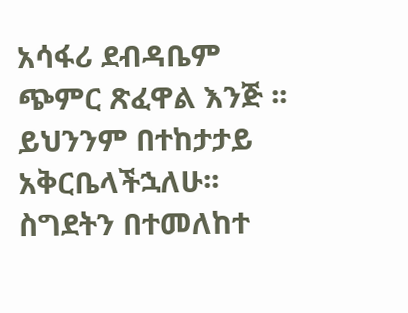አሳፋሪ ደብዳቤም ጭምር ጽፈዋል እንጅ ፡፡ ይህንንም በተከታታይ አቅርቤላችኋለሁ፡፡
ስግደትን በተመለከተ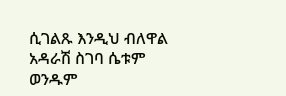ሲገልጹ እንዲህ ብለዋል አዳራሽ ስገባ ሴቱም ወንዱም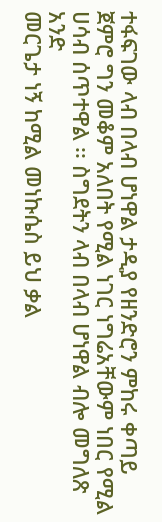ተፋፍገው ላብ በላብ ሆነዋል ታዲያ የዘንድሮን ምከሩ ቀጣይ
ጀምሮ ግን መቆም አለበት የሚል ነገር ነግሬአቸውም ነበር የሚል ሀሳብ ሰጥተዋል ፡፡ ስግደትን ላብ በላብ ሆነዋል ብሎ መግለጽ አንድ
መርጌታ ነኝ ከሚል መነኩሴስ ይህ ቃል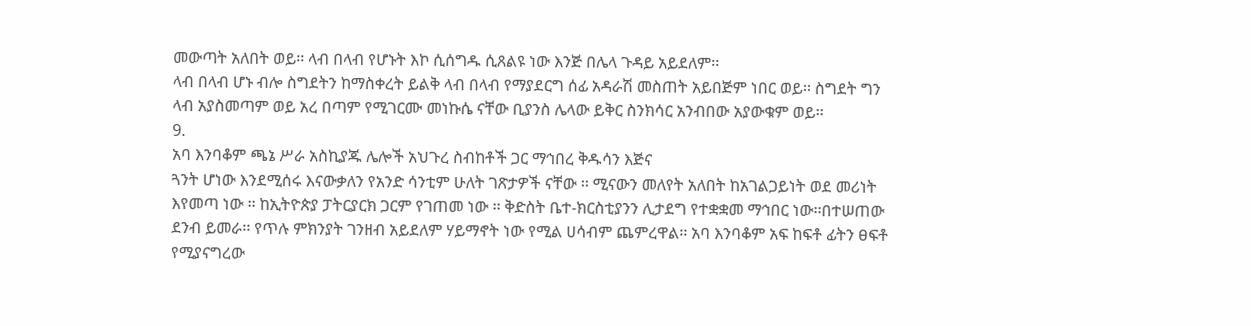መውጣት አለበት ወይ፡፡ ላብ በላብ የሆኑት እኮ ሲሰግዱ ሲጸልዩ ነው እንጅ በሌላ ጉዳይ አይደለም፡፡
ላብ በላብ ሆኑ ብሎ ስግደትን ከማስቀረት ይልቅ ላብ በላብ የማያደርግ ሰፊ አዳራሽ መስጠት አይበጅም ነበር ወይ፡፡ ስግደት ግን
ላብ አያስመጣም ወይ አረ በጣም የሚገርሙ መነኩሴ ናቸው ቢያንስ ሌላው ይቅር ስንክሳር አንብበው አያውቁም ወይ፡፡
9.
አባ እንባቆም ጫኔ ሥራ አስኪያጁ ሌሎች አህጉረ ስብከቶች ጋር ማኅበረ ቅዱሳን እጅና
ጓንት ሆነው እንደሚሰሩ እናውቃለን የአንድ ሳንቲም ሁለት ገጽታዎች ናቸው ፡፡ ሚናውን መለየት አለበት ከአገልጋይነት ወደ መሪነት
እየመጣ ነው ፡፡ ከኢትዮጵያ ፓትርያርክ ጋርም የገጠመ ነው ፡፡ ቅድስት ቤተ-ክርስቲያንን ሊታደግ የተቋቋመ ማኅበር ነው፡፡በተሠጠው
ደንብ ይመራ፡፡ የጥሉ ምክንያት ገንዘብ አይደለም ሃይማኖት ነው የሚል ሀሳብም ጨምረዋል፡፡ አባ እንባቆም አፍ ከፍቶ ፊትን ፀፍቶ
የሚያናግረው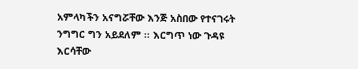አምላካችን አናግሯቸው እንጅ አስበው የተናገሩት ንግግር ግን አይደለም ፡፡ እርግጥ ነው ጉዳዩ እርሳቸው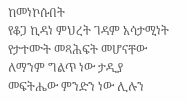ከመነኮሱበት
የቆጋ ኪዳነ ምህረት ገዳም አሳታሚነት የታተሙት መጻሕፍት መሆናቸው ለማንም ግልጥ ነው ታዲያ መፍትሔው ምንድን ነው ሊሉን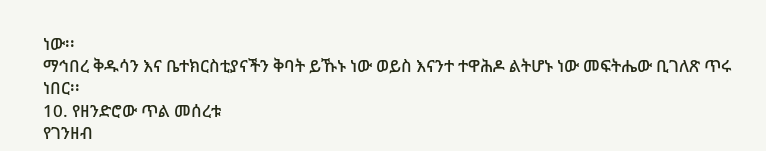ነው፡፡
ማኅበረ ቅዱሳን እና ቤተክርስቲያናችን ቅባት ይኹኑ ነው ወይስ እናንተ ተዋሕዶ ልትሆኑ ነው መፍትሔው ቢገለጽ ጥሩ ነበር፡፡
10. የዘንድሮው ጥል መሰረቱ
የገንዘብ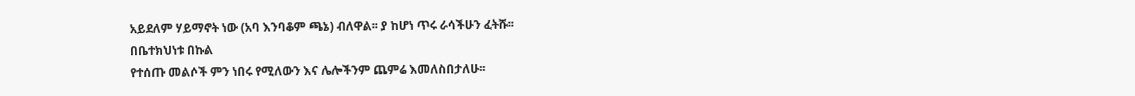አይደለም ሃይማኖት ነው (አባ እንባቆም ጫኔ) ብለዋል፡፡ ያ ከሆነ ጥሩ ራሳችሁን ፈትሹ፡፡
በቤተክህነቱ በኩል
የተሰጡ መልሶች ምን ነበሩ የሚለውን እና ሌሎችንም ጨምሬ እመለስበታለሁ፡፡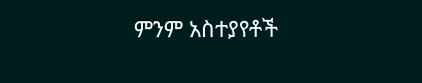ምንም አስተያየቶች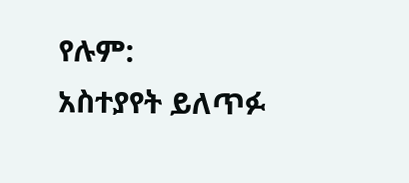የሉም:
አስተያየት ይለጥፉ